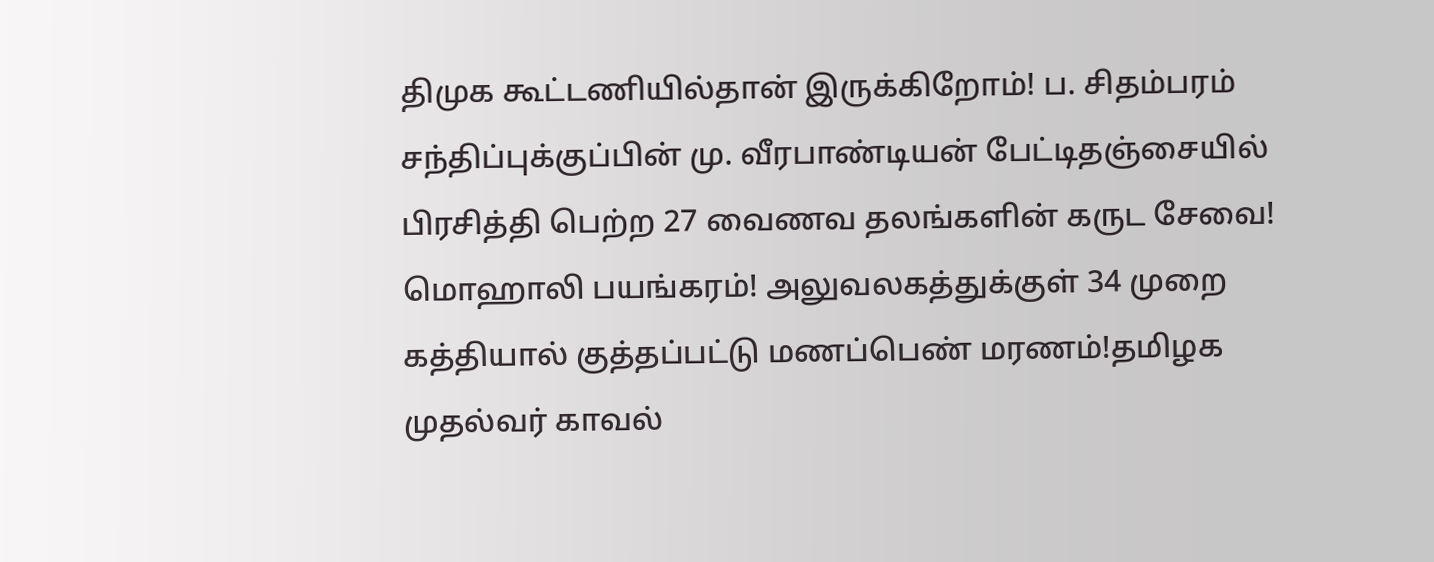திமுக கூட்டணியில்தான் இருக்கிறோம்! ப. சிதம்பரம் சந்திப்புக்குப்பின் மு. வீரபாண்டியன் பேட்டிதஞ்சையில் பிரசித்தி பெற்ற 27 வைணவ தலங்களின் கருட சேவை! மொஹாலி பயங்கரம்! அலுவலகத்துக்குள் 34 முறை கத்தியால் குத்தப்பட்டு மணப்பெண் மரணம்!தமிழக முதல்வர் காவல்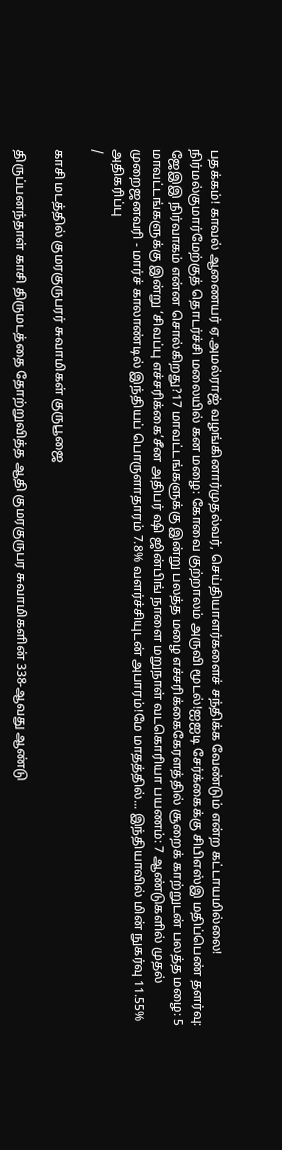பதக்கம்! காவல் ஆணையர் ஏ.அமல்ராஜ் வழங்கினார்முதல்வர், செய்தியாளர்களைச் சந்திக்க வேண்டும் என்ற கட்டாயமில்லை! நிர்மல்குமார்மேற்குத் தொடர்ச்சி மலையில் கன மழை: கோவை குற்றாலம் அருவி மூடல்!ஐஐடி சேர்க்கைக்கு சிபிஎஸ்இ மதிப்பெண் தளர்வு: ஜேஇஇ நிர்வாகம் என்ன சொல்கிறது?17 மாவட்டங்களுக்கு இன்று பலத்த மழை எச்சரிக்கைகேரளத்தில் சூறைக் காற்றுடன் பலத்த மழை: 5 மாவட்டங்களுக்கு இன்று ‘சிவப்பு எச்சரிக்கை’சீன அதிபர் ஷி ஜின்பிங் நாளை மறுநாள் வடகொரியா பயணம்: 7 ஆண்டுகளில் முதல் முறைஜனவரி - மார்ச் காலாண்டில் இந்தியப் பொருளாதாரம் 7.8% வளர்ச்சியுடன் அபாரம்!மே மாதத்தில்... இந்தியாவில் மின் நுகர்வு 11.55% அதிகரிப்பு
/

காசி மடத்தில் குமரகுருபரர் சுவாமிகள் குருபூஜை

திருப்பனந்தாள் காசி திருமடத்தை தோற்றுவித்த ஆதி குமரகுருபர சுவாமிகளின் 338-ஆவது ஆண்டு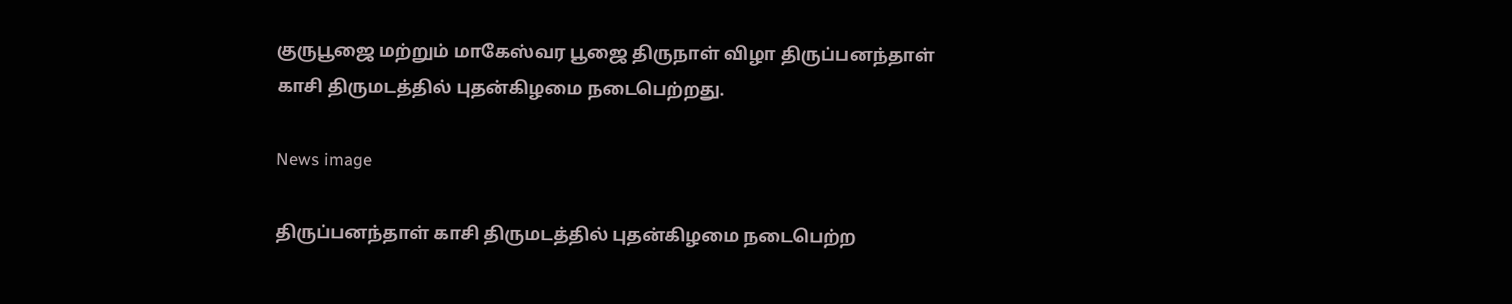குருபூஜை மற்றும் மாகேஸ்வர பூஜை திருநாள் விழா திருப்பனந்தாள் காசி திருமடத்தில் புதன்கிழமை நடைபெற்றது.

News image

திருப்பனந்தாள் காசி திருமடத்தில் புதன்கிழமை நடைபெற்ற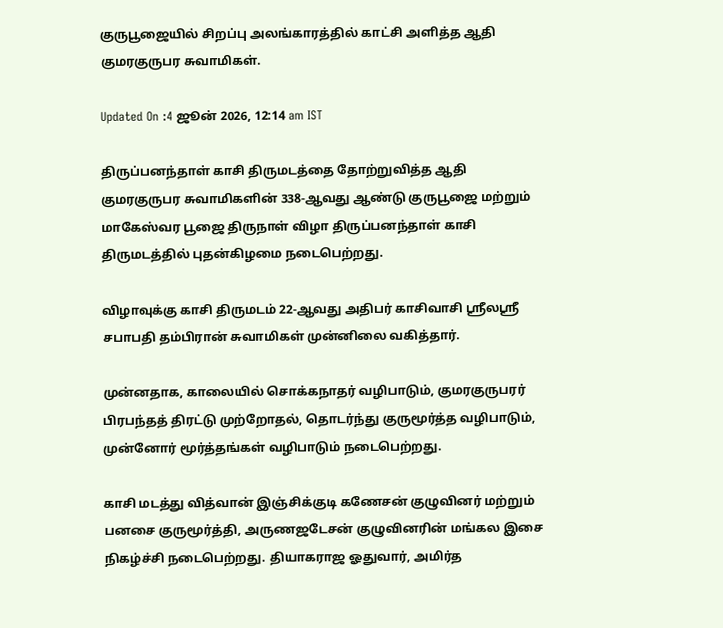குருபூஜையில் சிறப்பு அலங்காரத்தில் காட்சி அளித்த ஆதி குமரகுருபர சுவாமிகள்.

Updated On :4 ஜூன் 2026, 12:14 am IST

திருப்பனந்தாள் காசி திருமடத்தை தோற்றுவித்த ஆதி குமரகுருபர சுவாமிகளின் 338-ஆவது ஆண்டு குருபூஜை மற்றும் மாகேஸ்வர பூஜை திருநாள் விழா திருப்பனந்தாள் காசி திருமடத்தில் புதன்கிழமை நடைபெற்றது.

விழாவுக்கு காசி திருமடம் 22-ஆவது அதிபர் காசிவாசி ஸ்ரீலஸ்ரீ சபாபதி தம்பிரான் சுவாமிகள் முன்னிலை வகித்தார்.

முன்னதாக, காலையில் சொக்கநாதர் வழிபாடும், குமரகுருபரர் பிரபந்தத் திரட்டு முற்றோதல், தொடர்ந்து குருமூர்த்த வழிபாடும், முன்னோர் மூர்த்தங்கள் வழிபாடும் நடைபெற்றது.

காசி மடத்து வித்வான் இஞ்சிக்குடி கணேசன் குழுவினர் மற்றும் பனசை குருமூர்த்தி, அருணஜடேசன் குழுவினரின் மங்கல இசை நிகழ்ச்சி நடைபெற்றது. தியாகராஜ ஓதுவார், அமிர்த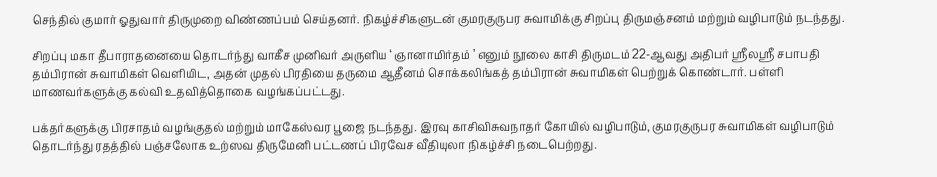செந்தில் குமார் ஓதுவார் திருமுறை விண்ணப்பம் செய்தனர். நிகழ்ச்சிகளுடன் குமரகுருபர சுவாமிக்கு சிறப்பு திருமஞ்சனம் மற்றும் வழிபாடும் நடந்தது.

சிறப்பு மகா தீபாராதனையை தொடர்ந்து வாகீச முனிவர் அருளிய ‘ ஞானாமிர்தம் ’ எனும் நூலை காசி திருமடம் 22-ஆவது அதிபர் ஸ்ரீலஸ்ரீ சபாபதி தம்பிரான் சுவாமிகள் வெளியிட, அதன் முதல் பிரதியை தருமை ஆதீனம் சொக்கலிங்கத் தம்பிரான் சுவாமிகள் பெற்றுக் கொண்டார். பள்ளி மாணவர்களுக்கு கல்வி உதவித்தொகை வழங்கப்பட்டது.

பக்தர்களுக்கு பிரசாதம் வழங்குதல் மற்றும் மாகேஸ்வர பூஜை நடந்தது. இரவு காசிவிசுவநாதர் கோயில் வழிபாடும், குமரகுருபர சுவாமிகள் வழிபாடும் தொடர்ந்து ரதத்தில் பஞ்சலோக உற்ஸவ திருமேனி பட்டணப் பிரவேச வீதியுலா நிகழ்ச்சி நடைபெற்றது.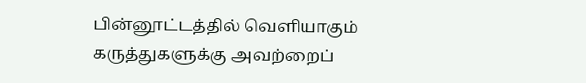பின்னூட்டத்தில் வெளியாகும் கருத்துகளுக்கு அவற்றைப்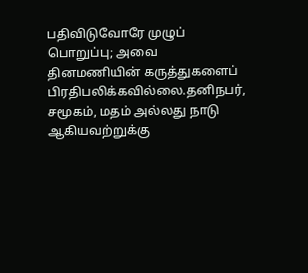பதிவிடுவோரே முழுப் பொறுப்பு; அவை தினமணியின் கருத்துகளைப் பிரதிபலிக்கவில்லை.தனிநபர், சமூகம், மதம் அல்லது நாடு ஆகியவற்றுக்கு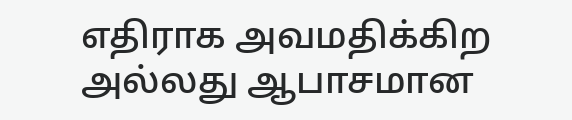எதிராக அவமதிக்கிற அல்லது ஆபாசமான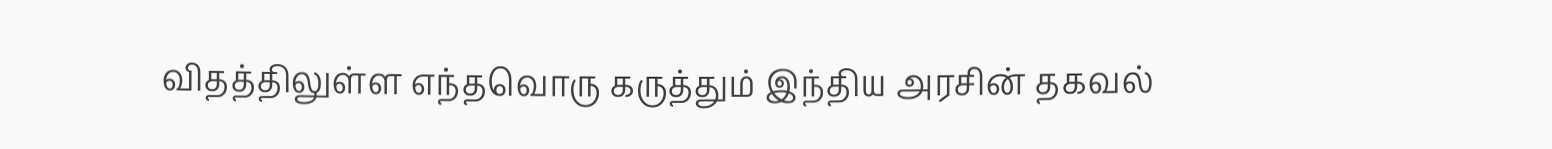விதத்திலுள்ள எந்தவொரு கருத்தும் இந்திய அரசின் தகவல்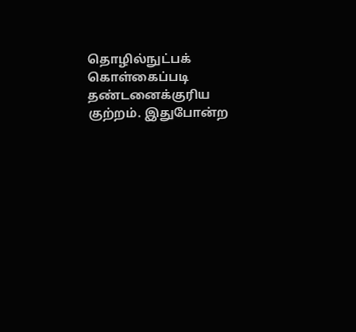தொழில்நுட்பக் கொள்கைப்படி தண்டனைக்குரிய குற்றம். இதுபோன்ற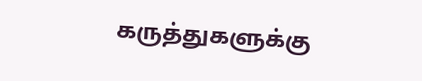கருத்துகளுக்கு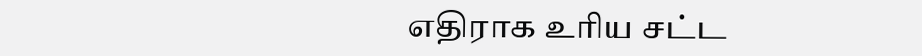எதிராக உரிய சட்ட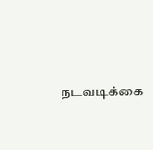நடவடிக்கை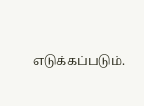எடுக்கப்படும்.